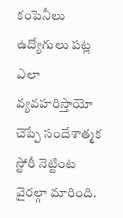కంపెనీలు ఉద్యోగులు పట్ల ఎలా వ్యవహరిస్తాయో చెప్పే సందేశాత్మక స్టోరీ నెట్టింట వైరల్గా మారింది.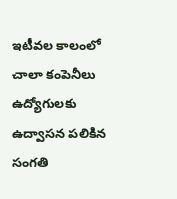ఇటీవల కాలంలో చాలా కంపెనీలు ఉద్యోగులకు ఉద్వాసన పలికిన సంగతి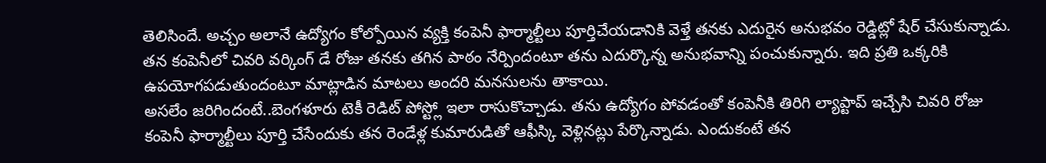తెలిసిందే. అచ్చం అలానే ఉద్యోగం కోల్పోయిన వ్యక్తి కంపెనీ ఫార్మాల్టీలు పూర్తిచేయడానికి వెళ్తే తనకు ఎదురైన అనుభవం రెడ్డిట్లో షేర్ చేసుకున్నాడు. తన కంపెనీలో చివరి వర్కింగ్ డే రోజు తనకు తగిన పాఠం నేర్పిందంటూ తను ఎదుర్కొన్న అనుభవాన్ని పంచుకున్నారు. ఇది ప్రతి ఒక్కరికి ఉపయోగపడుతుందంటూ మాట్లాడిన మాటలు అందరి మనసులను తాకాయి.
అసలేం జరిగిందంటే..బెంగళూరు టెకీ రెడిట్ పోస్ట్లో ఇలా రాసుకొచ్చాడు. తను ఉద్యోగం పోవడంతో కంపెనీకి తిరిగి ల్యాప్టాప్ ఇచ్చేసి చివరి రోజు కంపెనీ ఫార్మాల్టీలు పూర్తి చేసేందుకు తన రెండేళ్ల కుమారుడితో ఆఫీస్కి వెళ్లినట్లు పేర్కొన్నాడు. ఎందుకంటే తన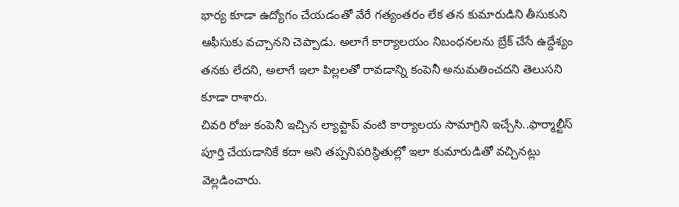భార్య కూడా ఉద్యోగం చేయడంతో వేరే గత్యంతరం లేక తన కుమారుడిని తీసుకుని ఆఫీసుకు వచ్చానని చెప్పాడు. అలాగే కార్యాలయం నిబంధనలను బ్రేక్ చేసే ఉద్దేశ్యం తనకు లేదని, అలాగే ఇలా పిల్లలతో రావడాన్ని కంపెనీ అనుమతించదని తెలుసని కూడా రాశారు.
చివరి రోజు కంపెనీ ఇచ్చిన ల్యాప్టాప్ వంటి కార్యాలయ సామాగ్రిని ఇచ్చేసి..ఫార్మాల్టీస్ పూర్తి చేయడానికే కదా అని తప్పనిపరిస్థితుల్లో ఇలా కుమారుడితో వచ్చినట్లు వెల్లడించారు.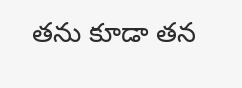తను కూడా తన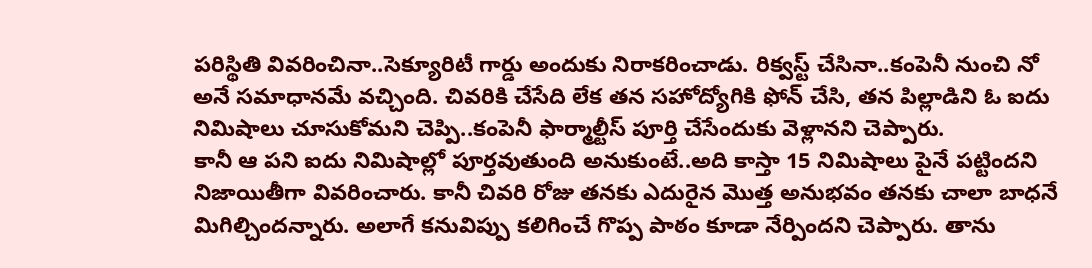పరిస్థితి వివరించినా..సెక్యూరిటీ గార్డు అందుకు నిరాకరించాడు. రిక్వస్ట్ చేసినా..కంపెనీ నుంచి నో అనే సమాధానమే వచ్చింది. చివరికి చేసేది లేక తన సహోద్యోగికి ఫోన్ చేసి, తన పిల్లాడిని ఓ ఐదు నిమిషాలు చూసుకోమని చెప్పి..కంపెనీ ఫార్మాల్టీస్ పూర్తి చేసేందుకు వెళ్లానని చెప్పారు.
కానీ ఆ పని ఐదు నిమిషాల్లో పూర్తవుతుంది అనుకుంటే..అది కాస్తా 15 నిమిషాలు పైనే పట్టిందని నిజాయితీగా వివరించారు. కానీ చివరి రోజు తనకు ఎదురైన మొత్త అనుభవం తనకు చాలా బాధనే మిగిల్చిందన్నారు. అలాగే కనువిప్పు కలిగించే గొప్ప పాఠం కూడా నేర్పిందని చెప్పారు. తాను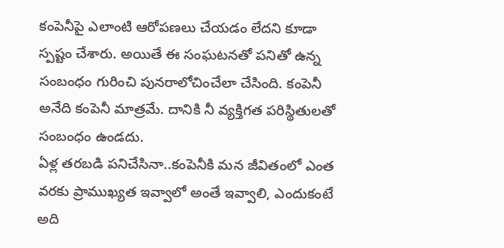కంపెనీపై ఎలాంటి ఆరోపణలు చేయడం లేదని కూడా స్పష్టం చేశారు. అయితే ఈ సంఘటనతో పనితో ఉన్న సంబంధం గురించి పునరాలోచించేలా చేసింది. కంపెనీ అనేది కంపెనీ మాత్రమే. దానికి నీ వ్యక్తిగత పరిస్థితులతో సంబంధం ఉండదు.
ఏళ్ల తరబడి పనిచేసినా..కంపెనీకి మన జీవితంలో ఎంత వరకు ప్రాముఖ్యత ఇవ్వాలో అంతే ఇవ్వాలి, ఎందుకంటే అది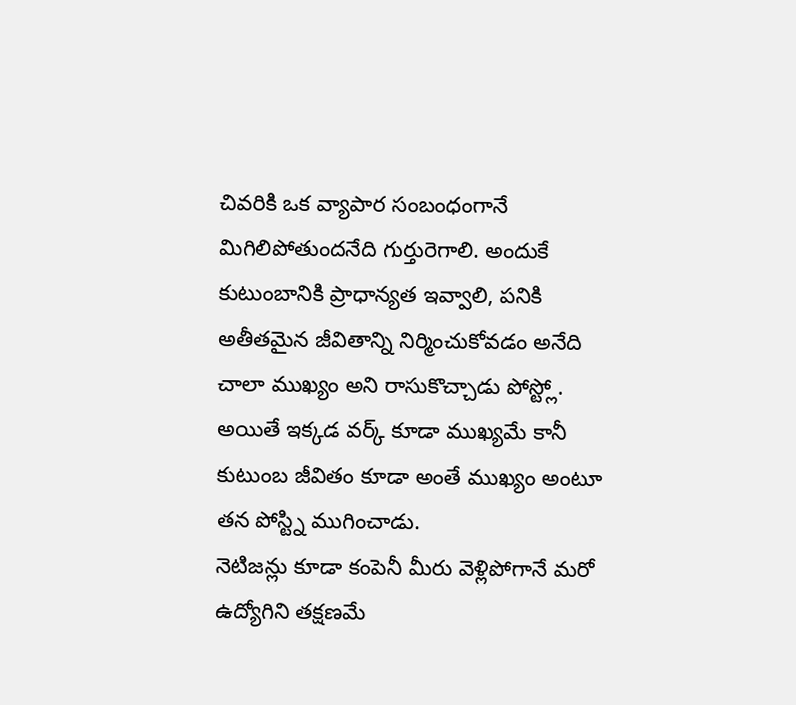చివరికి ఒక వ్యాపార సంబంధంగానే మిగిలిపోతుందనేది గుర్తురెగాలి. అందుకే కుటుంబానికి ప్రాధాన్యత ఇవ్వాలి, పనికి అతీతమైన జీవితాన్ని నిర్మించుకోవడం అనేది చాలా ముఖ్యం అని రాసుకొచ్చాడు పోస్ట్లో. అయితే ఇక్కడ వర్క్ కూడా ముఖ్యమే కానీ కుటుంబ జీవితం కూడా అంతే ముఖ్యం అంటూ తన పోస్ట్ని ముగించాడు.
నెటిజన్లు కూడా కంపెనీ మీరు వెళ్లిపోగానే మరో ఉద్యోగిని తక్షణమే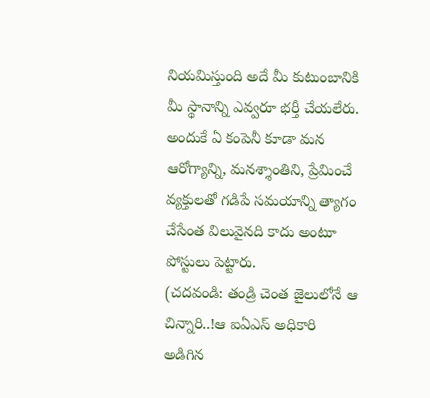నియమిస్తుంది అదే మీ కుటుంబానికి మీ స్థానాన్ని ఎవ్వరూ భర్తీ చేయలేరు. అందుకే ఏ కంపెనీ కూడా మన ఆరోగ్యాన్ని, మనశ్శాంతిని, ప్రేమించే వ్యక్తులతో గడిపే సమయాన్ని త్యాగం చేసేంత విలువైనది కాదు అంటూ పోస్టులు పెట్టారు.
(చదవండి: తండ్రి చెంత జైలులోనే ఆ చిన్నారి..!ఆ ఐఏఎస్ అధికారి అడిగిన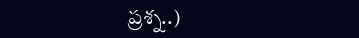ప్రశ్న..)